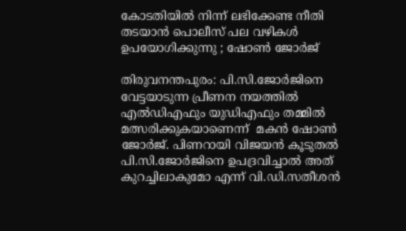കോടതിയിൽ നിന്ന് ലഭിക്കേണ്ട നീതി തടയാൻ പൊലീസ് പല വഴികൾ ഉപയോഗിക്കുന്നു ; ഷോൺ ജോർജ്

തിരുവനന്തപുരം: പി.സി.ജോര്‍ജിനെ വേട്ടയാടുന്ന പ്രീണന നയത്തില്‍ എല്‍ഡിഎഫും യുഡിഎഫും തമ്മില്‍ മത്സരിക്കുകയാണെന്ന്  മകന്‍ ഷോണ്‍ ജോര്‍ജ്. പിണറായി വിജയന്‍ കൂടുതല്‍ പി.സി.ജോര്‍ജിനെ ഉപദ്രവിച്ചാല്‍ അത് കുറച്ചിലാകുമോ എന്ന് വി.ഡി.സതീശന്‍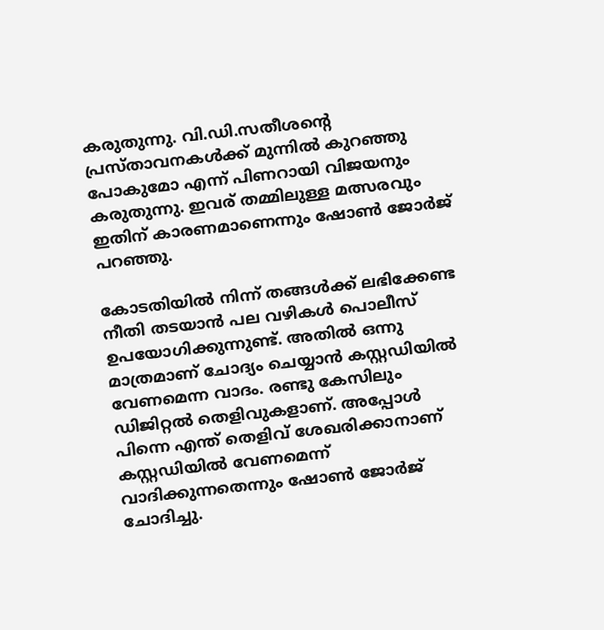കരുതുന്നു. വി.ഡി.സതീശന്‍റെ പ്രസ്താവനകള്‍ക്ക് മുന്നില്‍ കുറഞ്ഞു പോകുമോ എന്ന് പിണറായി വിജയനും കരുതുന്നു. ഇവര് തമ്മിലുള്ള മത്സരവും ഇതിന് കാരണമാണെന്നും ഷോണ്‍ ജോര്‍ജ് പറഞ്ഞു.

കോടതിയില്‍ നിന്ന് തങ്ങള്‍ക്ക് ലഭിക്കേണ്ട നീതി തടയാന്‍ പല വഴികള്‍ പൊലീസ് ഉപയോഗിക്കുന്നുണ്ട്. അതില്‍ ഒന്നു മാത്രമാണ് ചോദ്യം ചെയ്യാന്‍ കസ്റ്റഡിയില്‍ വേണമെന്ന വാദം. രണ്ടു കേസിലും ഡിജിറ്റല്‍ തെളിവുകളാണ്. അപ്പോള്‍ പിന്നെ എന്ത് തെളിവ് ശേഖരിക്കാനാണ് കസ്റ്റഡിയില്‍ വേണമെന്ന് വാദിക്കുന്നതെന്നും ഷോണ്‍ ജോര്‍ജ് ചോദിച്ചു.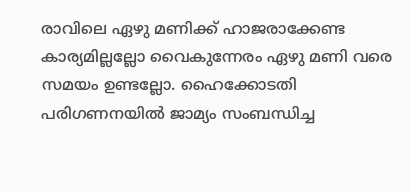രാവിലെ ഏഴു മണിക്ക് ഹാജരാക്കേണ്ട കാര്യമില്ലല്ലോ വൈകുന്നേരം ഏഴു മണി വരെ സമയം ഉണ്ടല്ലോ. ഹൈക്കോടതി പരിഗണനയില്‍ ജാമ്യം സംബന്ധിച്ച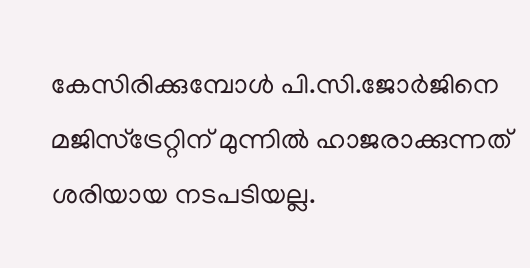കേസിരിക്കുമ്പോള്‍ പി.സി.ജോര്‍ജിനെ മജിസ്ട്രേറ്റിന് മുന്നില്‍ ഹാജരാക്കുന്നത് ശരിയായ നടപടിയല്ല.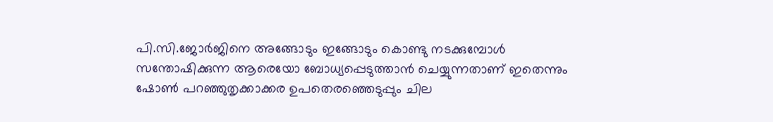പി.സി.ജോര്‍ജിനെ അങ്ങോടും ഇങ്ങോടും കൊണ്ടു നടക്കുമ്പോള്‍ സന്തോഷിക്കുന്ന ആരെയോ ബോധ്യപ്പെടുത്താന്‍ ചെയ്യുന്നതാണ് ഇതെന്നും ഷോണ്‍ പറഞ്ഞുതൃക്കാക്കര ഉപതെരഞ്ഞെടുപ്പും ചില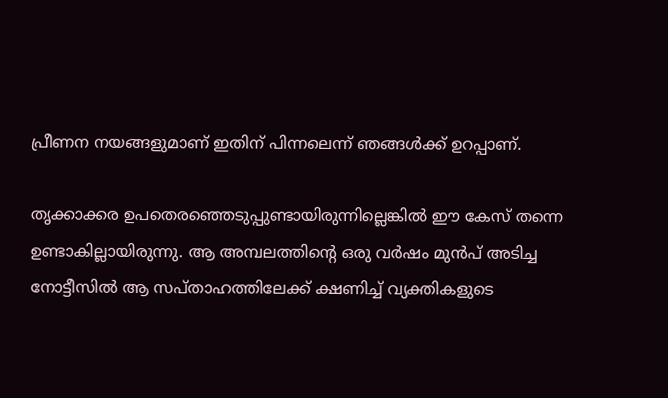പ്രീണന നയങ്ങളുമാണ് ഇതിന് പിന്നലെന്ന് ഞങ്ങള്‍ക്ക് ഉറപ്പാണ്.

തൃക്കാക്കര ഉപതെരഞ്ഞെടുപ്പുണ്ടായിരുന്നില്ലെങ്കില്‍ ഈ കേസ് തന്നെ ഉണ്ടാകില്ലായിരുന്നു. ആ അമ്പലത്തിന്റെ ഒരു വര്‍ഷം മുന്‍പ് അടിച്ച നോട്ടീസില്‍ ആ സപ്താഹത്തിലേക്ക് ക്ഷണിച്ച് വ്യക്തികളുടെ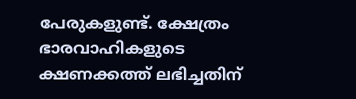പേരുകളുണ്ട്. ക്ഷേത്രം ഭാരവാഹികളുടെ ക്ഷണക്കത്ത് ലഭിച്ചതിന്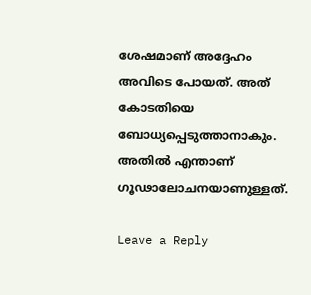ശേഷമാണ് അദ്ദേഹം അവിടെ പോയത്. അത് കോടതിയെ ബോധ്യപ്പെടുത്താനാകും. അതില്‍ എന്താണ് ഗൂഢാലോചനയാണുള്ളത്.

Leave a Reply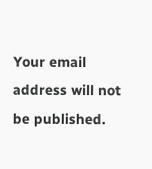Your email address will not be published.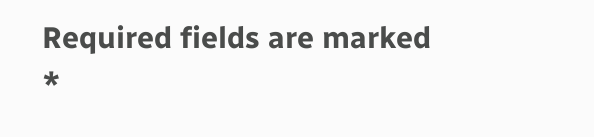Required fields are marked *